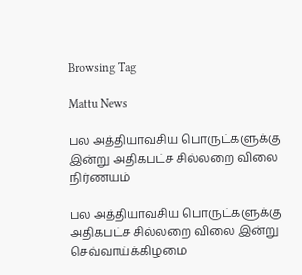Browsing Tag

Mattu News

பல அத்தியாவசிய பொருட்களுக்கு இன்று அதிகபட்ச சில்லறை விலை நிர்ணயம்

பல அத்தியாவசிய பொருட்களுக்கு அதிகபட்ச சில்லறை விலை இன்று செவ்வாய்க்கிழமை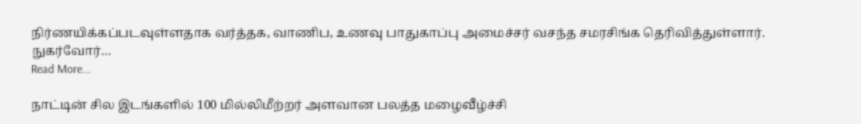நிர்ணயிக்கப்படவுள்ளதாக வர்த்தக, வாணிப, உணவு பாதுகாப்பு அமைச்சர் வசந்த சமரசிங்க தெரிவித்துள்ளார். நுகர்வோர்…
Read More...

நாட்டின் சில இடங்களில் 100 மில்லிமீற்றர் அளவான பலத்த மழைவீழ்ச்சி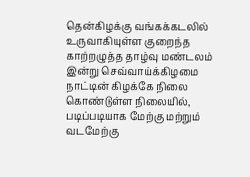தென்கிழக்கு வங்கக்கடலில் உருவாகியுள்ள குறைந்த காற்றழுத்த தாழ்வு மண்டலம் இன்று செவ்வாய்க்கிழமை நாட்டின் கிழக்கே நிலை கொண்டுள்ள நிலையில், படிப்படியாக மேற்கு மற்றும் வடமேற்கு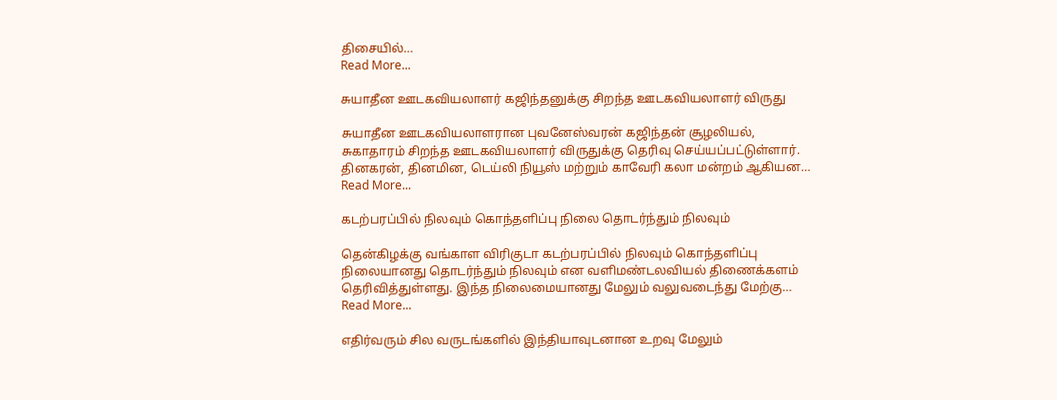திசையில்…
Read More...

சுயாதீன ஊடகவியலாளர் கஜிந்தனுக்கு சிறந்த ஊடகவியலாளர் விருது

சுயாதீன ஊடகவியலாளரான புவனேஸ்வரன் கஜிந்தன் சூழலியல், சுகாதாரம் சிறந்த ஊடகவியலாளர் விருதுக்கு தெரிவு செய்யப்பட்டுள்ளார். தினகரன், தினமின, டெய்லி நியூஸ் மற்றும் காவேரி கலா மன்றம் ஆகியன…
Read More...

கடற்பரப்பில் நிலவும் கொந்தளிப்பு நிலை தொடர்ந்தும் நிலவும்

தென்கிழக்கு வங்காள விரிகுடா கடற்பரப்பில் நிலவும் கொந்தளிப்பு நிலையானது தொடர்ந்தும் நிலவும் என வளிமண்டலவியல் திணைக்களம் தெரிவித்துள்ளது. இந்த நிலைமையானது மேலும் வலுவடைந்து மேற்கு…
Read More...

எதிர்வரும் சில வருடங்களில் இந்தியாவுடனான உறவு மேலும்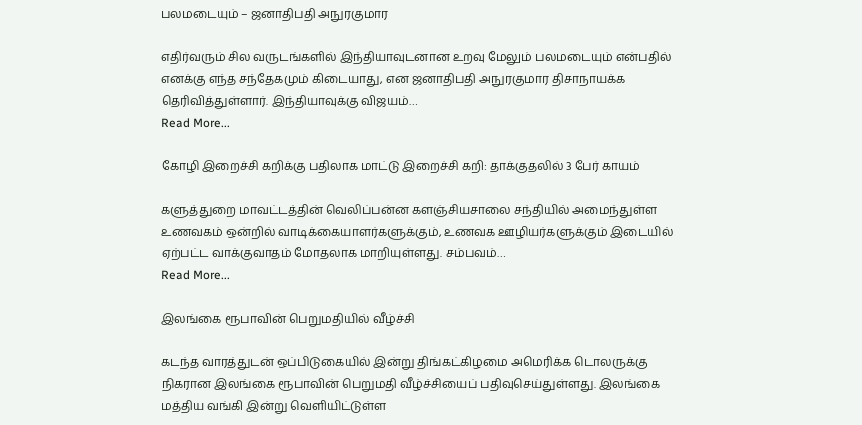பலமடையும் – ஜனாதிபதி அநுரகுமார

எதிர்வரும் சில வருடங்களில் இந்தியாவுடனான உறவு மேலும் பலமடையும் என்பதில் எனக்கு எந்த சந்தேகமும் கிடையாது, என ஜனாதிபதி அநுரகுமார திசாநாயக்க தெரிவித்துள்ளார். இந்தியாவுக்கு விஜயம்…
Read More...

கோழி இறைச்சி கறிக்கு பதிலாக மாட்டு இறைச்சி கறி: தாக்குதலில் 3 பேர் காயம்

களுத்துறை மாவட்டத்தின் வெலிப்பன்ன களஞ்சியசாலை சந்தியில் அமைந்துள்ள உணவகம் ஒன்றில் வாடிக்கையாளர்களுக்கும், உணவக ஊழியர்களுக்கும் இடையில் ஏற்பட்ட வாக்குவாதம் மோதலாக மாறியுள்ளது. சம்பவம்…
Read More...

இலங்கை ரூபாவின் பெறுமதியில் வீழ்ச்சி

கடந்த வாரத்துடன் ஒப்பிடுகையில் இன்று திங்கட்கிழமை அமெரிக்க டொலருக்கு நிகரான இலங்கை ரூபாவின் பெறுமதி வீழ்ச்சியைப் பதிவுசெய்துள்ளது. இலங்கை மத்திய வங்கி இன்று வெளியிட்டுள்ள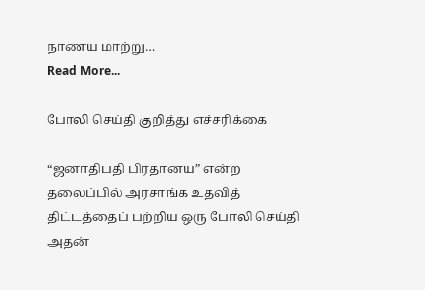நாணய மாற்று…
Read More...

போலி செய்தி குறித்து எச்சரிக்கை

“ஜனாதிபதி பிரதானய” என்ற தலைப்பில் அரசாங்க உதவித் திட்டத்தைப் பற்றிய ஒரு போலி செய்தி அதன்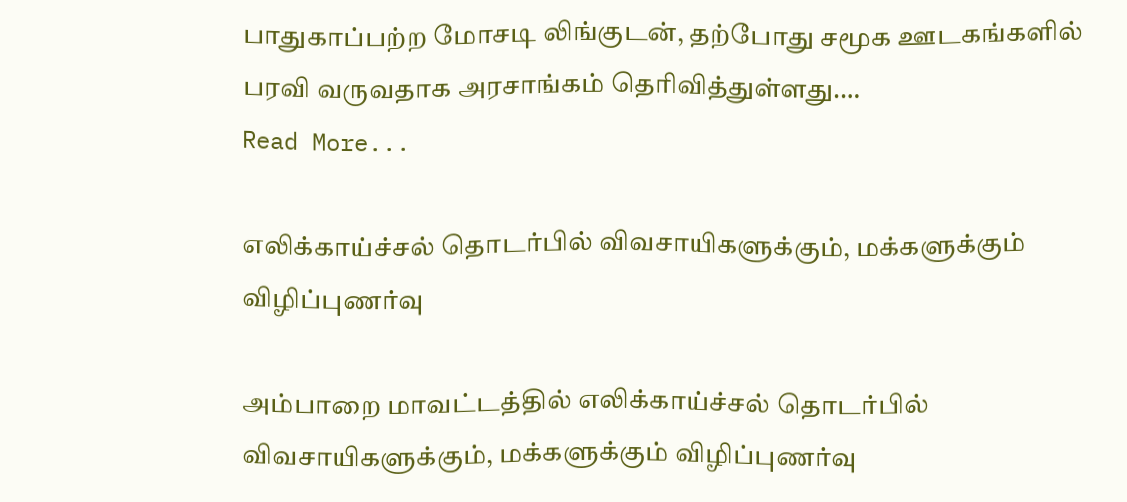பாதுகாப்பற்ற மோசடி லிங்குடன், தற்போது சமூக ஊடகங்களில் பரவி வருவதாக அரசாங்கம் தெரிவித்துள்ளது.…
Read More...

எலிக்காய்ச்சல் தொடர்பில் விவசாயிகளுக்கும், மக்களுக்கும் விழிப்புணர்வு

அம்பாறை மாவட்டத்தில் எலிக்காய்ச்சல் தொடர்பில் விவசாயிகளுக்கும், மக்களுக்கும் விழிப்புணர்வு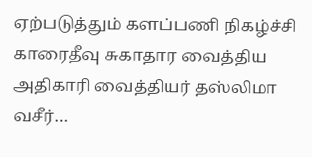ஏற்படுத்தும் களப்பணி நிகழ்ச்சி காரைதீவு சுகாதார வைத்திய அதிகாரி வைத்தியர் தஸ்லிமா வசீர்…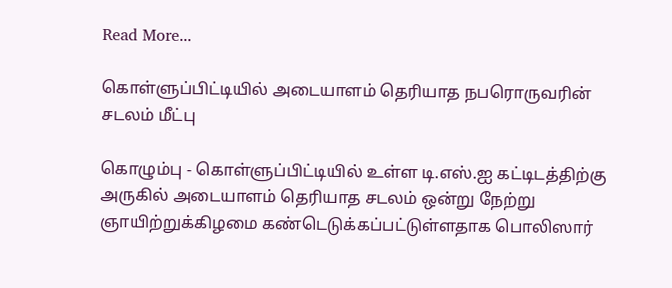Read More...

கொள்ளுப்பிட்டியில் அடையாளம் தெரியாத நபரொருவரின் சடலம் மீட்பு

கொழும்பு - கொள்ளுப்பிட்டியில் உள்ள டி.எஸ்.ஐ கட்டிடத்திற்கு அருகில் அடையாளம் தெரியாத சடலம் ஒன்று நேற்று ஞாயிற்றுக்கிழமை கண்டெடுக்கப்பட்டுள்ளதாக பொலிஸார்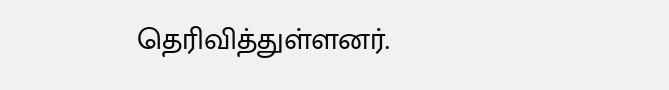தெரிவித்துள்ளனர்.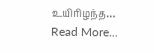உயிரிழந்த…
Read More...